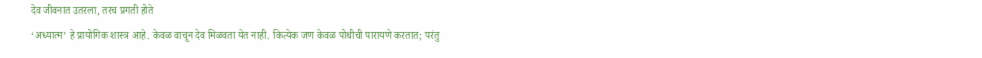देव जीवनात उतरला, तरच प्रगती होते
‘अध्यात्म’ हे प्रायोगिक शास्त्र आहे. केवळ वाचून देव मिळवता येत नाही. कित्येक जण केवळ पोथीची पारायणे करतात; परंतु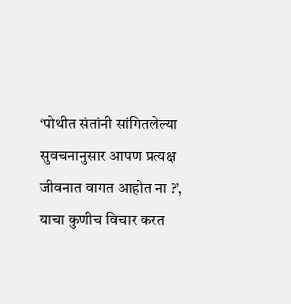‘पोथीत संतांनी सांगितलेल्या सुवचनानुसार आपण प्रत्यक्ष जीवनात वागत आहोत ना ?’, याचा कुणीच विचार करत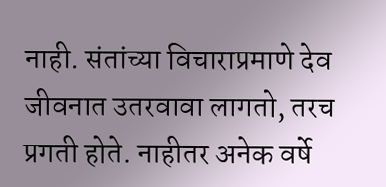नाही. संतांच्या विचाराप्रमाणे देव जीवनात उतरवावा लागतो, तरच प्रगती होते. नाहीतर अनेक वर्षे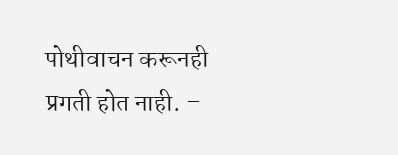पोथीवाचन करूनही प्रगती होत नाही. –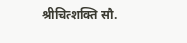श्रीचित्शक्ति सौ.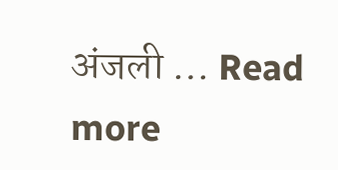अंजली … Read more